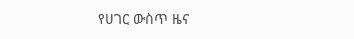የሀገር ውስጥ ዜና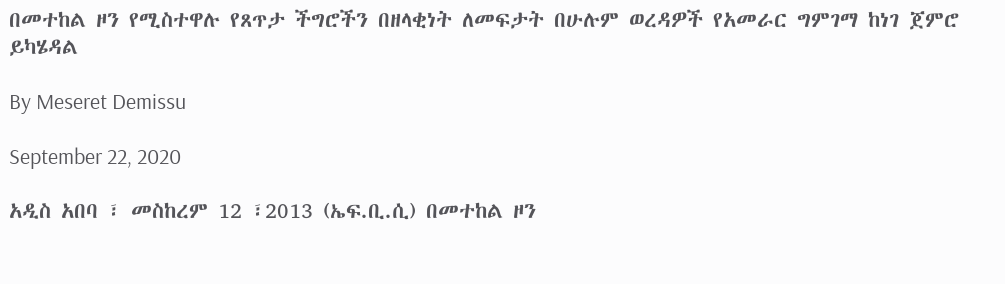በመተከል ዞን የሚስተዋሉ የጸጥታ ችግሮችን በዘላቂነት ለመፍታት በሁሉም ወረዳዎች የአመራር ግምገማ ከነገ ጀምሮ ይካሄዳል

By Meseret Demissu

September 22, 2020

አዲስ አበባ ፣ መስከረም 12 ፣2013 (ኤፍ.ቢ.ሲ) በመተከል ዞን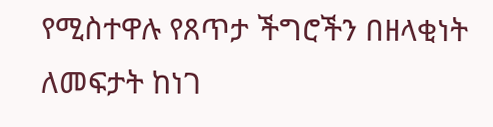የሚስተዋሉ የጸጥታ ችግሮችን በዘላቂነት ለመፍታት ከነገ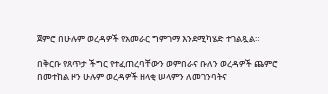ጀምሮ በሁሉም ወረዳዎች የአመራር ግምገማ እንደሚካሄድ ተገልጿል።

በቅርቡ የጸጥታ ችግር የተፈጠረባቸውን ወምበራና ቡለን ወረዳዎች ጨምሮ በመተከል ዞን ሁሉም ወረዳዎች ዘላቂ ሠላምን ለመገንባትና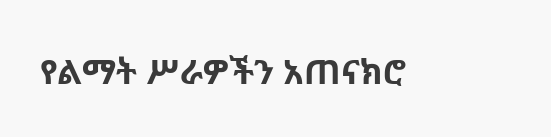የልማት ሥራዎችን አጠናክሮ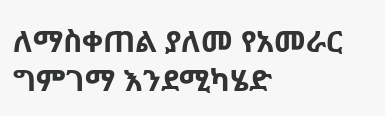ለማስቀጠል ያለመ የአመራር ግምገማ እንደሚካሄድ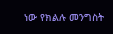ነው የክልሉ መንግስት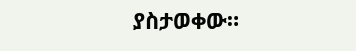ያስታወቀው።